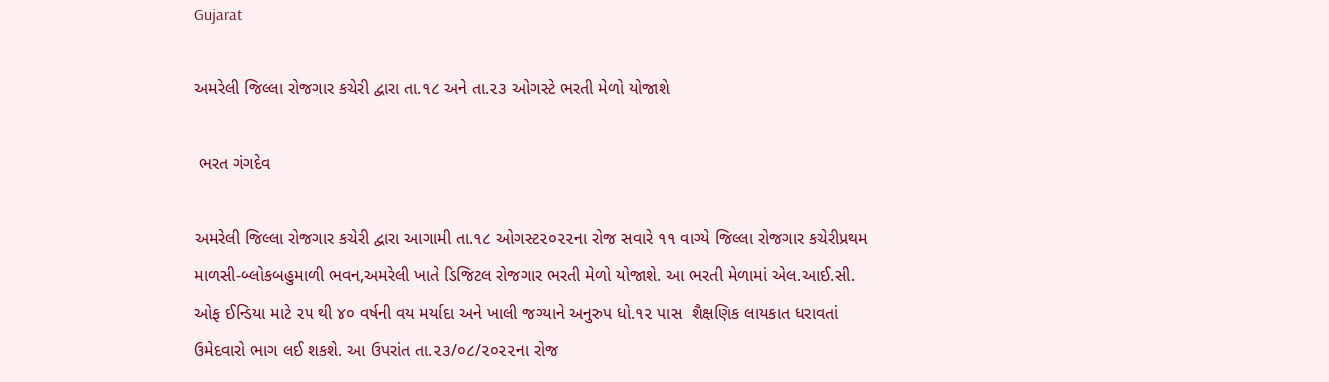Gujarat

અમરેલી જિલ્લા રોજગાર કચેરી દ્વારા તા.૧૮ અને તા.૨૩ ઓગસ્ટે ભરતી મેળો યોજાશે

 ભરત ગંગદેવ

અમરેલી જિલ્લા રોજગાર કચેરી દ્વારા આગામી તા.૧૮ ઓગસ્ટ૨૦૨૨ના રોજ સવારે ૧૧ વાગ્યે જિલ્લા રોજગાર કચેરીપ્રથમ માળસી-બ્લોકબહુમાળી ભવન,અમરેલી ખાતે ડિજિટલ રોજગાર ભરતી મેળો યોજાશે. આ ભરતી મેળામાં એલ.આઈ.સી. ઓફ ઈન્ડિયા માટે ૨૫ થી ૪૦ વર્ષની વય મર્યાદા અને ખાલી જગ્યાને અનુરુપ ધો.૧૨ પાસ  શૈક્ષણિક લાયકાત ધરાવતાં ઉમેદવારો ભાગ લઈ શકશે. આ ઉપરાંત તા.૨૩/૦૮/૨૦૨૨ના રોજ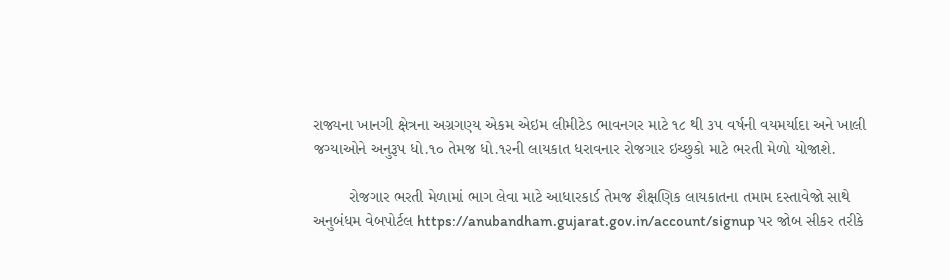રાજ્યના ખાનગી ક્ષેત્રના અગ્રગણ્ય એકમ એઇમ લીમીટેડ ભાવનગર માટે ૧૮ થી ૩૫ વર્ષની વયમર્યાદા અને ખાલી જગ્યાઓને અનુરૂપ ધો.૧૦ તેમજ ધો.૧૨ની લાયકાત ધરાવનાર રોજગાર ઇચ્છુકો માટે ભરતી મેળો યોજાશે.

        રોજગાર ભરતી મેળામાં ભાગ લેવા માટે આધારકાર્ડ તેમજ શૈક્ષણિક લાયકાતના તમામ દસ્તાવેજો સાથે અનુબંધમ વેબપોર્ટલ https://anubandham.gujarat.gov.in/account/signup પર જોબ સીકર તરીકે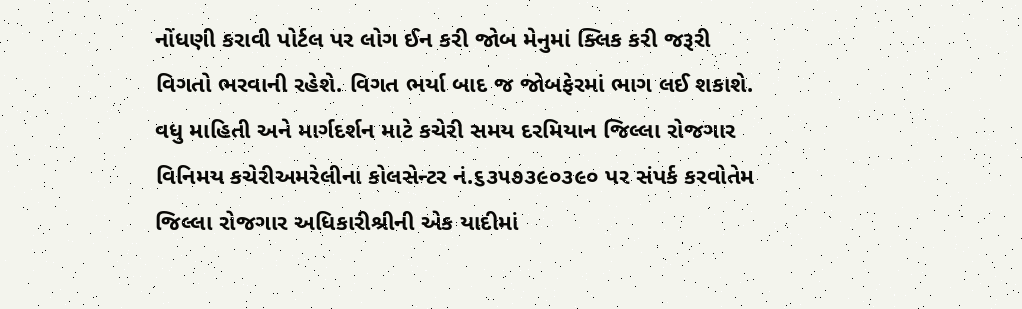નોંધણી કરાવી પોર્ટલ પર લોગ ઈન કરી જોબ મેનુમાં ક્લિક કરી જરૂરી વિગતો ભરવાની રહેશે. વિગત ભર્યા બાદ જ જોબફેરમાં ભાગ લઈ શકાશે. વધુ માહિતી અને માર્ગદર્શન માટે કચેરી સમય દરમિયાન જિલ્લા રોજગાર વિનિમય કચેરીઅમરેલીના કોલસેન્ટર નં.૬૩૫૭૩૯૦૩૯૦ પર સંપર્ક કરવોતેમ જિલ્લા રોજગાર અધિકારીશ્રીની એક યાદીમાં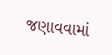જણાવવામાં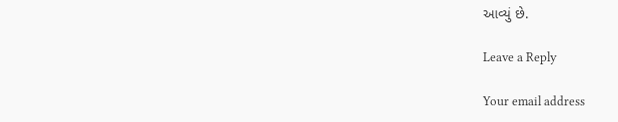આવ્યું છે.

Leave a Reply

Your email address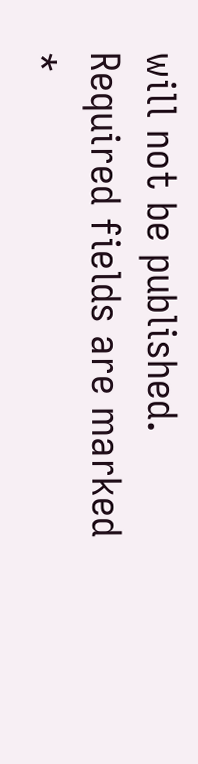will not be published. Required fields are marked *